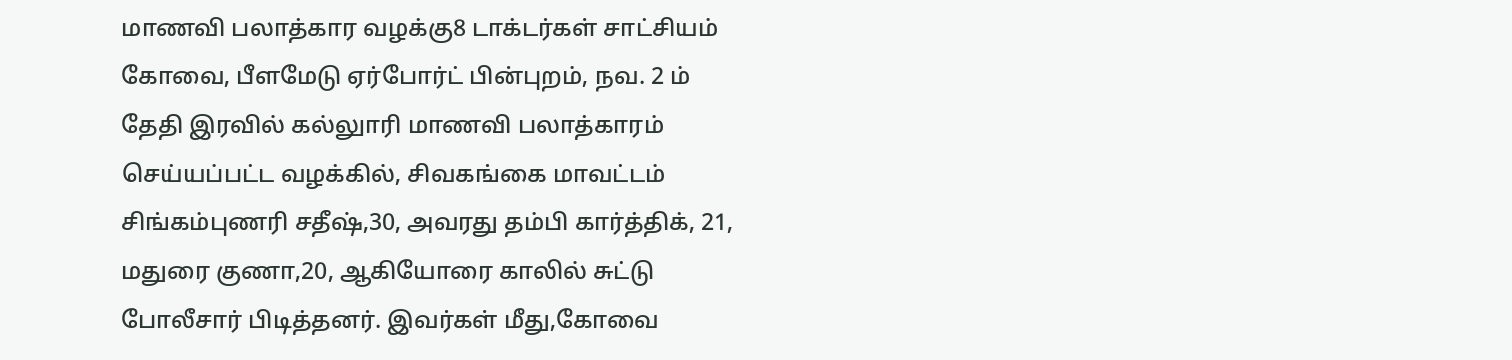மாணவி பலாத்கார வழக்கு8 டாக்டர்கள் சாட்சியம்
கோவை, பீளமேடு ஏர்போர்ட் பின்புறம், நவ. 2 ம் தேதி இரவில் கல்லுாரி மாணவி பலாத்காரம் செய்யப்பட்ட வழக்கில், சிவகங்கை மாவட்டம் சிங்கம்புணரி சதீஷ்,30, அவரது தம்பி கார்த்திக், 21, மதுரை குணா,20, ஆகியோரை காலில் சுட்டு போலீசார் பிடித்தனர். இவர்கள் மீது,கோவை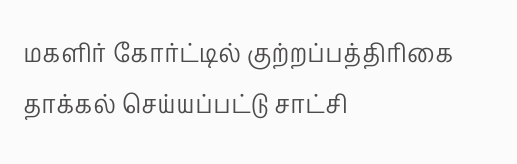மகளிர் கோர்ட்டில் குற்றப்பத்திரிகை தாக்கல் செய்யப்பட்டு சாட்சி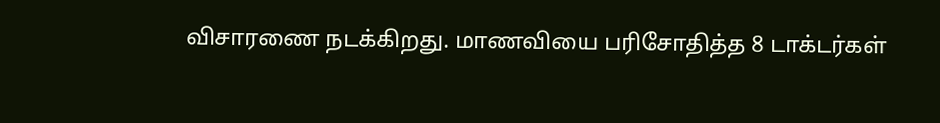விசாரணை நடக்கிறது. மாணவியை பரிசோதித்த 8 டாக்டர்கள்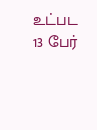உட்பட 13 பேர்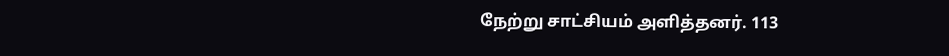நேற்று சாட்சியம் அளித்தனர். 113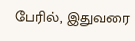பேரில், இதுவரை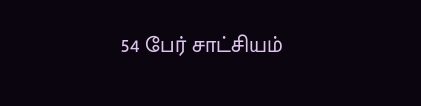54 பேர் சாட்சியம்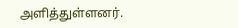அளித்துள்ளனர்.